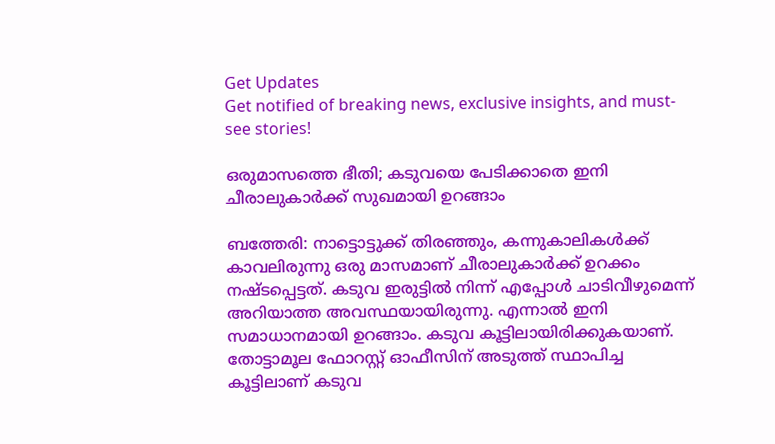Get Updates
Get notified of breaking news, exclusive insights, and must-see stories!

ഒരുമാസത്തെ ഭീതി; കടുവയെ പേടിക്കാതെ ഇനി ചീരാലുകാര്‍ക്ക് സുഖമായി ഉറങ്ങാം

ബത്തേരി: നാട്ടൊട്ടുക്ക് തിരഞ്ഞും, കന്നുകാലികള്‍ക്ക് കാവലിരുന്നു ഒരു മാസമാണ് ചീരാലുകാര്‍ക്ക് ഉറക്കം നഷ്ടപ്പെട്ടത്. കടുവ ഇരുട്ടില്‍ നിന്ന് എപ്പോള്‍ ചാടിവീഴുമെന്ന് അറിയാത്ത അവസ്ഥയായിരുന്നു. എന്നാല്‍ ഇനി സമാധാനമായി ഉറങ്ങാം. കടുവ കൂട്ടിലായിരിക്കുകയാണ്. തോട്ടാമൂല ഫോറസ്റ്റ് ഓഫീസിന് അടുത്ത് സ്ഥാപിച്ച കൂട്ടിലാണ് കടുവ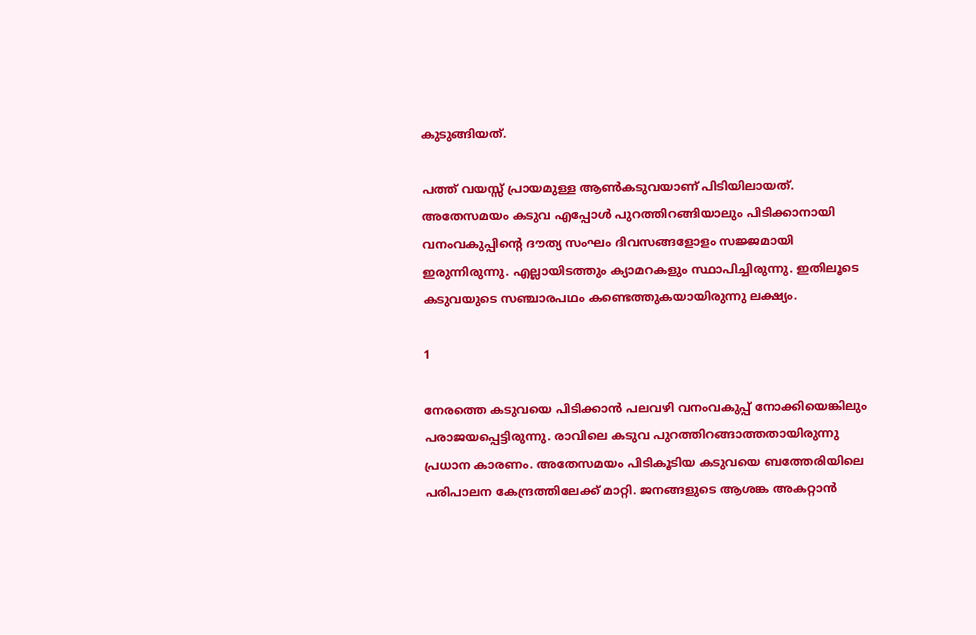കുടുങ്ങിയത്.

പത്ത് വയസ്സ് പ്രായമുള്ള ആണ്‍കടുവയാണ് പിടിയിലായത്. അതേസമയം കടുവ എപ്പോള്‍ പുറത്തിറങ്ങിയാലും പിടിക്കാനായി വനംവകുപ്പിന്റെ ദൗത്യ സംഘം ദിവസങ്ങളോളം സജ്ജമായി ഇരുന്നിരുന്നു. എല്ലായിടത്തും ക്യാമറകളും സ്ഥാപിച്ചിരുന്നു. ഇതിലൂടെ കടുവയുടെ സഞ്ചാരപഥം കണ്ടെത്തുകയായിരുന്നു ലക്ഷ്യം.

1

നേരത്തെ കടുവയെ പിടിക്കാന്‍ പലവഴി വനംവകുപ്പ് നോക്കിയെങ്കിലും പരാജയപ്പെട്ടിരുന്നു. രാവിലെ കടുവ പുറത്തിറങ്ങാത്തതായിരുന്നു പ്രധാന കാരണം. അതേസമയം പിടികൂടിയ കടുവയെ ബത്തേരിയിലെ പരിപാലന കേന്ദ്രത്തിലേക്ക് മാറ്റി. ജനങ്ങളുടെ ആശങ്ക അകറ്റാന്‍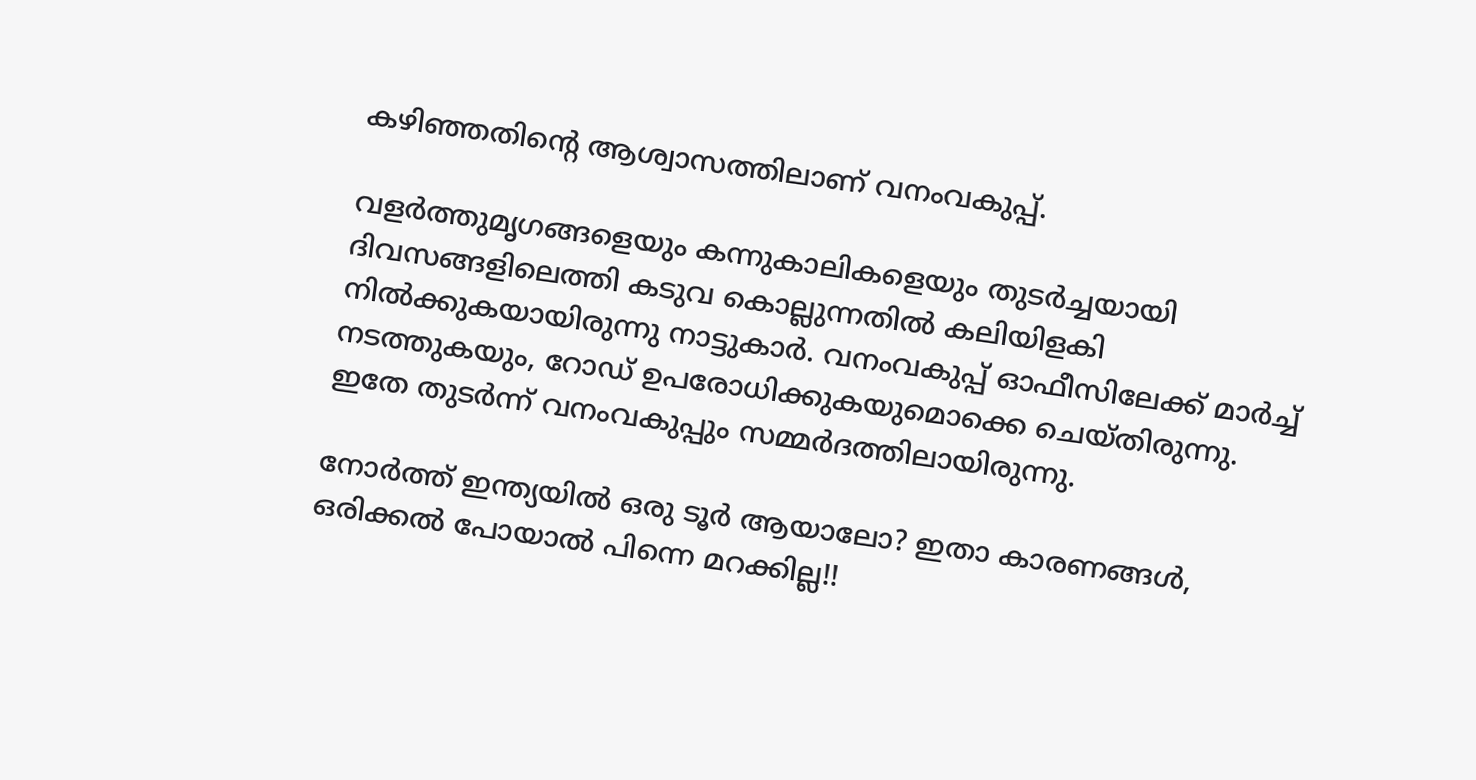കഴിഞ്ഞതിന്റെ ആശ്വാസത്തിലാണ് വനംവകുപ്പ്.

വളര്‍ത്തുമൃഗങ്ങളെയും കന്നുകാലികളെയും തുടര്‍ച്ചയായി ദിവസങ്ങളിലെത്തി കടുവ കൊല്ലുന്നതില്‍ കലിയിളകി നില്‍ക്കുകയായിരുന്നു നാട്ടുകാര്‍. വനംവകുപ്പ് ഓഫീസിലേക്ക് മാര്‍ച്ച് നടത്തുകയും, റോഡ് ഉപരോധിക്കുകയുമൊക്കെ ചെയ്തിരുന്നു. ഇതേ തുടര്‍ന്ന് വനംവകുപ്പും സമ്മര്‍ദത്തിലായിരുന്നു.

നോര്‍ത്ത് ഇന്ത്യയില്‍ ഒരു ടൂര്‍ ആയാലോ? ഇതാ കാരണങ്ങള്‍, ഒരിക്കല്‍ പോയാല്‍ പിന്നെ മറക്കില്ല!!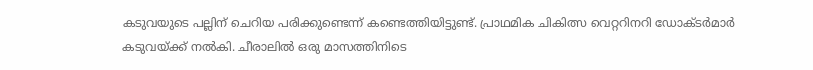കടുവയുടെ പല്ലിന് ചെറിയ പരിക്കുണ്ടെന്ന് കണ്ടെത്തിയിട്ടുണ്ട്. പ്രാഥമിക ചികിത്സ വെറ്ററിനറി ഡോക്ടര്‍മാര്‍ കടുവയ്ക്ക് നല്‍കി. ചീരാലില്‍ ഒരു മാസത്തിനിടെ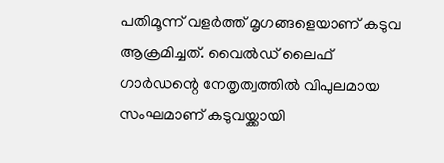പതിമൂന്ന് വളര്‍ത്ത് മൃഗങ്ങളെയാണ് കടുവ ആക്രമിച്ചത്. വൈല്‍ഡ് ലൈഫ് ഗാര്‍ഡന്റെ നേതൃത്വത്തില്‍ വിപുലമായ സംഘമാണ് കടുവയ്ക്കായി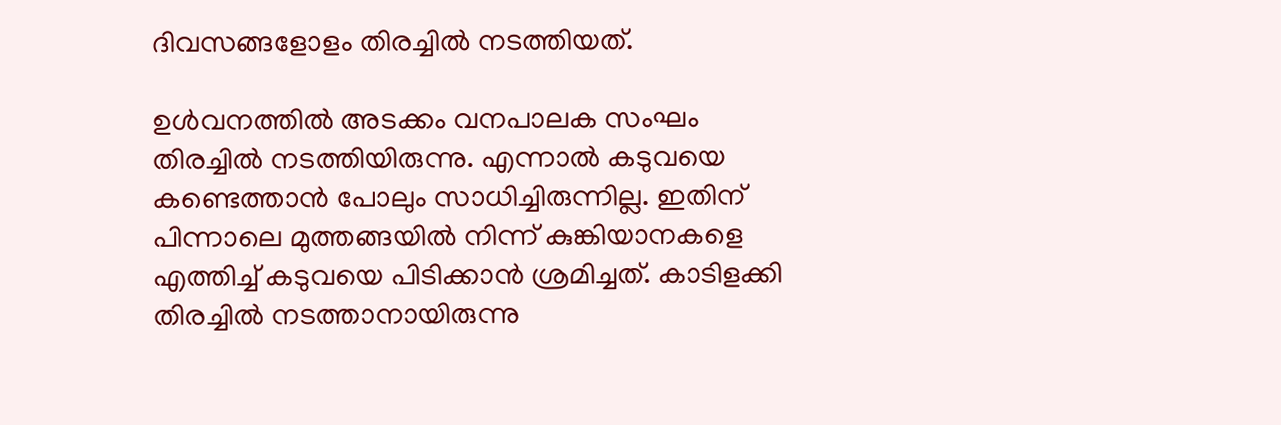ദിവസങ്ങളോളം തിരച്ചില്‍ നടത്തിയത്.

ഉള്‍വനത്തില്‍ അടക്കം വനപാലക സംഘം തിരച്ചില്‍ നടത്തിയിരുന്നു. എന്നാല്‍ കടുവയെ കണ്ടെത്താന്‍ പോലും സാധിച്ചിരുന്നില്ല. ഇതിന് പിന്നാലെ മുത്തങ്ങയില്‍ നിന്ന് കുങ്കിയാനകളെ എത്തിച്ച് കടുവയെ പിടിക്കാന്‍ ശ്രമിച്ചത്. കാടിളക്കി തിരച്ചില്‍ നടത്താനായിരുന്നു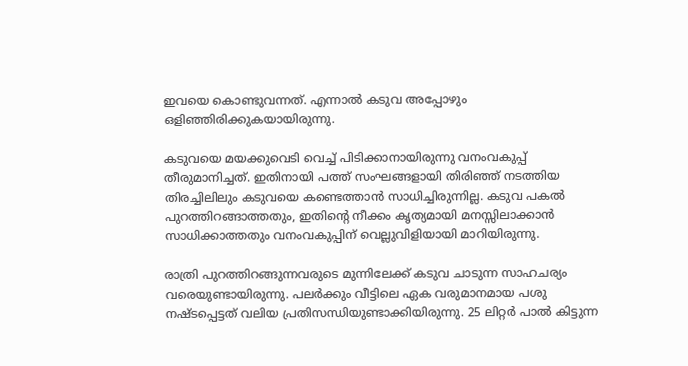ഇവയെ കൊണ്ടുവന്നത്. എന്നാല്‍ കടുവ അപ്പോഴും ഒളിഞ്ഞിരിക്കുകയായിരുന്നു.

കടുവയെ മയക്കുവെടി വെച്ച് പിടിക്കാനായിരുന്നു വനംവകുപ്പ് തീരുമാനിച്ചത്. ഇതിനായി പത്ത് സംഘങ്ങളായി തിരിഞ്ഞ് നടത്തിയ തിരച്ചിലിലും കടുവയെ കണ്ടെത്താന്‍ സാധിച്ചിരുന്നില്ല. കടുവ പകല്‍ പുറത്തിറങ്ങാത്തതും, ഇതിന്റെ നീക്കം കൃത്യമായി മനസ്സിലാക്കാന്‍ സാധിക്കാത്തതും വനംവകുപ്പിന് വെല്ലുവിളിയായി മാറിയിരുന്നു.

രാത്രി പുറത്തിറങ്ങുന്നവരുടെ മുന്നിലേക്ക് കടുവ ചാടുന്ന സാഹചര്യം വരെയുണ്ടായിരുന്നു. പലര്‍ക്കും വീട്ടിലെ ഏക വരുമാനമായ പശു നഷ്ടപ്പെട്ടത് വലിയ പ്രതിസന്ധിയുണ്ടാക്കിയിരുന്നു. 25 ലിറ്റര്‍ പാല്‍ കിട്ടുന്ന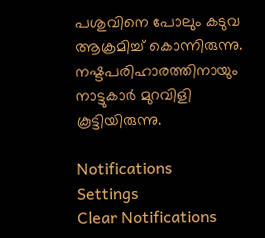പശുവിനെ പോലും കടുവ ആക്രമിച്ച് കൊന്നിരുന്നു. നഷ്ടപരിഹാരത്തിനായും നാട്ടുകാര്‍ മുറവിളി കൂട്ടിയിരുന്നു.

Notifications
Settings
Clear Notifications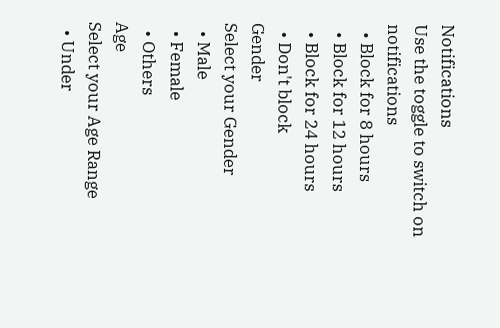Notifications
Use the toggle to switch on notifications
  • Block for 8 hours
  • Block for 12 hours
  • Block for 24 hours
  • Don't block
Gender
Select your Gender
  • Male
  • Female
  • Others
Age
Select your Age Range
  • Under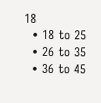18
  • 18 to 25
  • 26 to 35
  • 36 to 45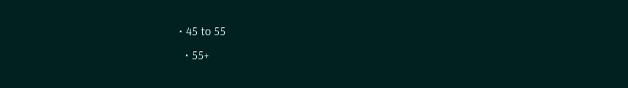• 45 to 55
  • 55+